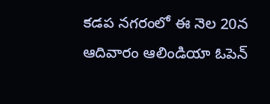కడప నగరంలో ఈ నెల 20న ఆదివారం ఆలిండియా ఓపెన్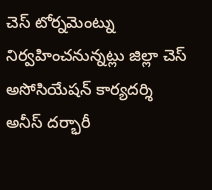చెస్ టోర్నమెంట్ను నిర్వహించనున్నట్లు జిల్లా చెస్ అసోసియేషన్ కార్యదర్శి అనీస్ దర్భారీ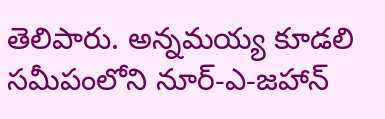తెలిపారు. అన్నమయ్య కూడలి సమీపంలోని నూర్-ఎ-జహాన్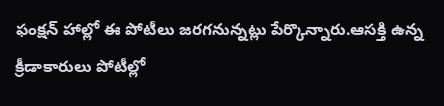ఫంక్షన్ హాల్లో ఈ పోటీలు జరగనున్నట్లు పేర్కొన్నారు.ఆసక్తి ఉన్న క్రీడాకారులు పోటీల్లో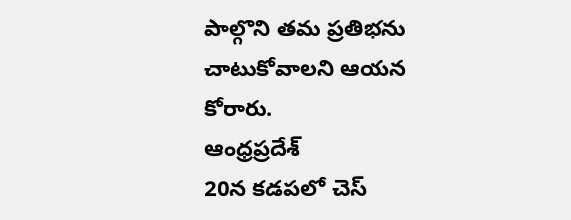పాల్గొని తమ ప్రతిభను చాటుకోవాలని ఆయన కోరారు.
ఆంధ్రప్రదేశ్
20న కడపలో చెస్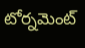టోర్నమెంట్